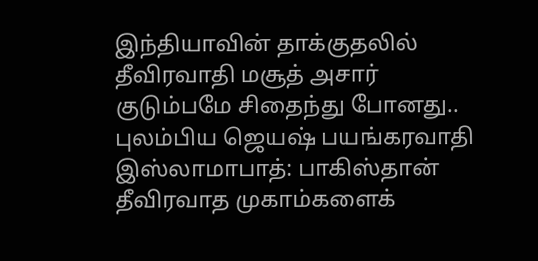இந்தியாவின் தாக்குதலில் தீவிரவாதி மசூத் அசார் குடும்பமே சிதைந்து போனது.. புலம்பிய ஜெயஷ் பயங்கரவாதி
இஸ்லாமாபாத்: பாகிஸ்தான் தீவிரவாத முகாம்களைக்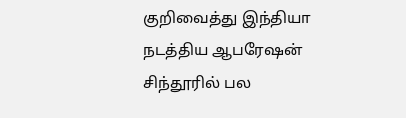குறிவைத்து இந்தியா நடத்திய ஆபரேஷன் சிந்தூரில் பல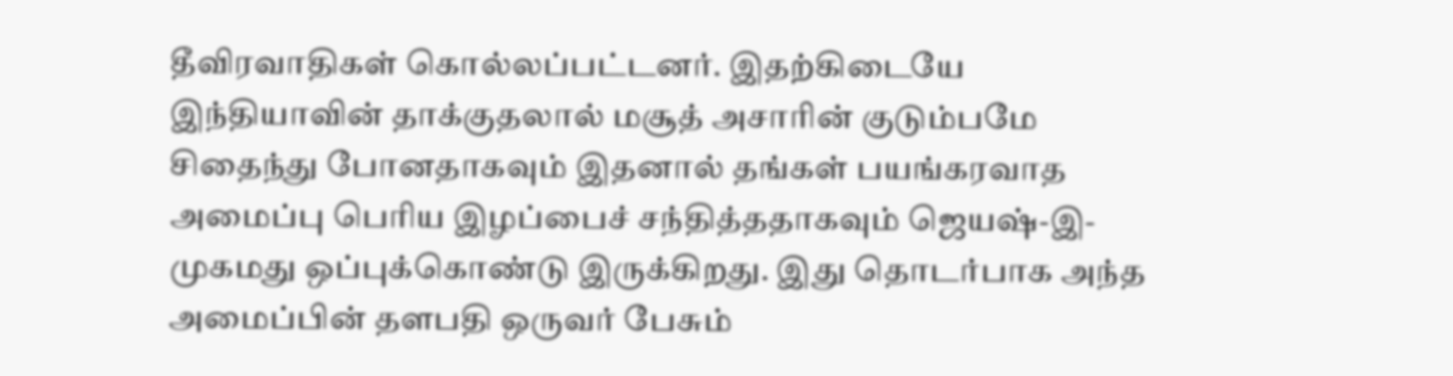தீவிரவாதிகள் கொல்லப்பட்டனர். இதற்கிடையே இந்தியாவின் தாக்குதலால் மசூத் அசாரின் குடும்பமே சிதைந்து போனதாகவும் இதனால் தங்கள் பயங்கரவாத அமைப்பு பெரிய இழப்பைச் சந்தித்ததாகவும் ஜெயஷ்-இ-முகமது ஒப்புக்கொண்டு இருக்கிறது. இது தொடர்பாக அந்த அமைப்பின் தளபதி ஒருவர் பேசும்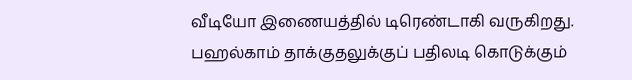வீடியோ இணையத்தில் டிரெண்டாகி வருகிறது.
பஹல்காம் தாக்குதலுக்குப் பதிலடி கொடுக்கும்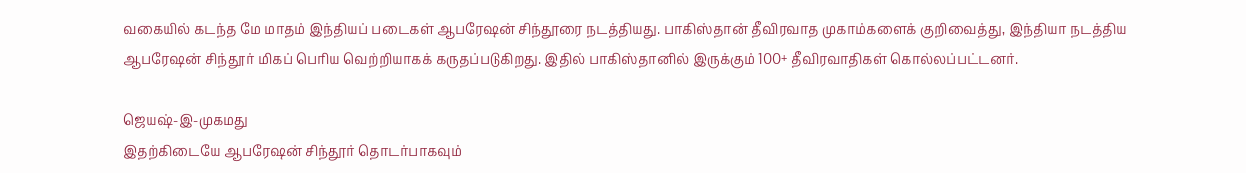வகையில் கடந்த மே மாதம் இந்தியப் படைகள் ஆபரேஷன் சிந்தூரை நடத்தியது. பாகிஸ்தான் தீவிரவாத முகாம்களைக் குறிவைத்து, இந்தியா நடத்திய ஆபரேஷன் சிந்தூர் மிகப் பெரிய வெற்றியாகக் கருதப்படுகிறது. இதில் பாகிஸ்தானில் இருக்கும் 100+ தீவிரவாதிகள் கொல்லப்பட்டனர்.

ஜெயஷ்-இ-முகமது
இதற்கிடையே ஆபரேஷன் சிந்தூர் தொடர்பாகவும்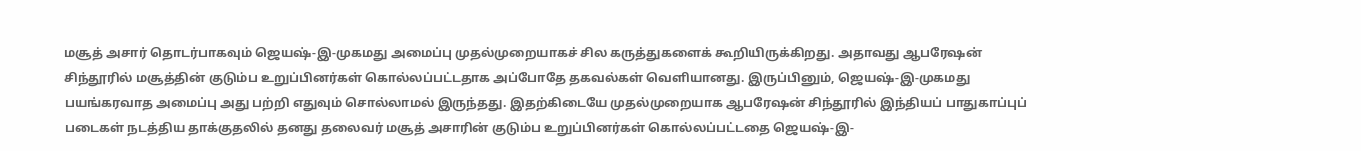மசூத் அசார் தொடர்பாகவும் ஜெயஷ்-இ-முகமது அமைப்பு முதல்முறையாகச் சில கருத்துகளைக் கூறியிருக்கிறது. அதாவது ஆபரேஷன் சிந்தூரில் மசூத்தின் குடும்ப உறுப்பினர்கள் கொல்லப்பட்டதாக அப்போதே தகவல்கள் வெளியானது. இருப்பினும், ஜெயஷ்-இ-முகமது பயங்கரவாத அமைப்பு அது பற்றி எதுவும் சொல்லாமல் இருந்தது. இதற்கிடையே முதல்முறையாக ஆபரேஷன் சிந்தூரில் இந்தியப் பாதுகாப்புப் படைகள் நடத்திய தாக்குதலில் தனது தலைவர் மசூத் அசாரின் குடும்ப உறுப்பினர்கள் கொல்லப்பட்டதை ஜெயஷ்-இ-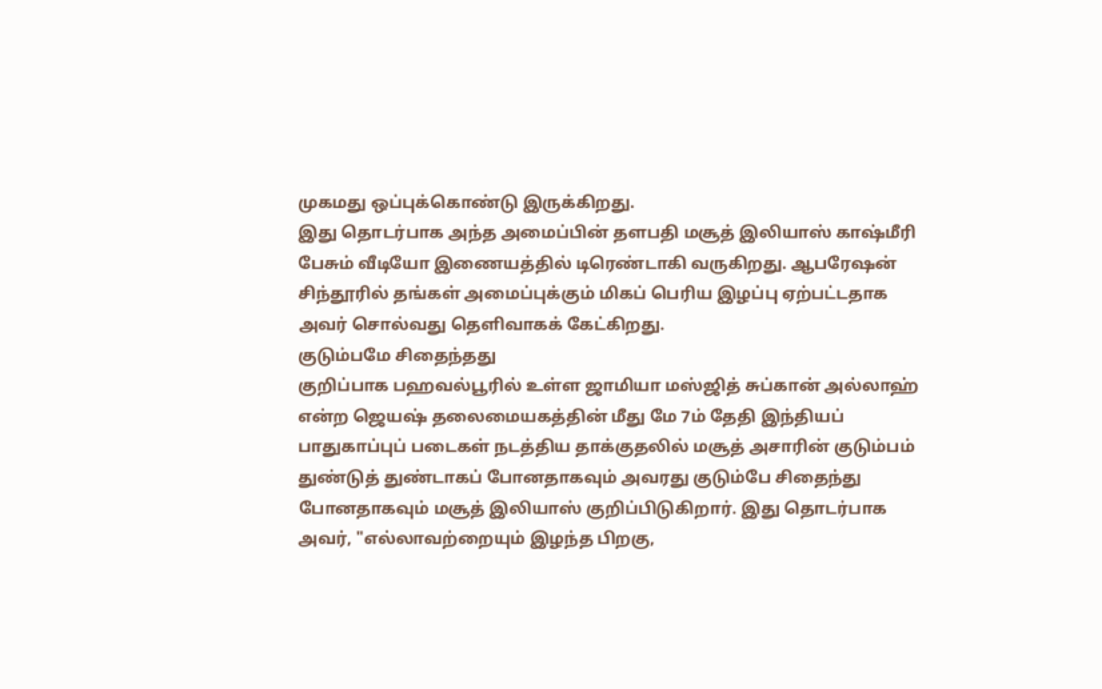முகமது ஒப்புக்கொண்டு இருக்கிறது.
இது தொடர்பாக அந்த அமைப்பின் தளபதி மசூத் இலியாஸ் காஷ்மீரி பேசும் வீடியோ இணையத்தில் டிரெண்டாகி வருகிறது. ஆபரேஷன் சிந்தூரில் தங்கள் அமைப்புக்கும் மிகப் பெரிய இழப்பு ஏற்பட்டதாக அவர் சொல்வது தெளிவாகக் கேட்கிறது.
குடும்பமே சிதைந்தது
குறிப்பாக பஹவல்பூரில் உள்ள ஜாமியா மஸ்ஜித் சுப்கான் அல்லாஹ் என்ற ஜெயஷ் தலைமையகத்தின் மீது மே 7ம் தேதி இந்தியப் பாதுகாப்புப் படைகள் நடத்திய தாக்குதலில் மசூத் அசாரின் குடும்பம் துண்டுத் துண்டாகப் போனதாகவும் அவரது குடும்பே சிதைந்து போனதாகவும் மசூத் இலியாஸ் குறிப்பிடுகிறார். இது தொடர்பாக அவர், "எல்லாவற்றையும் இழந்த பிறகு,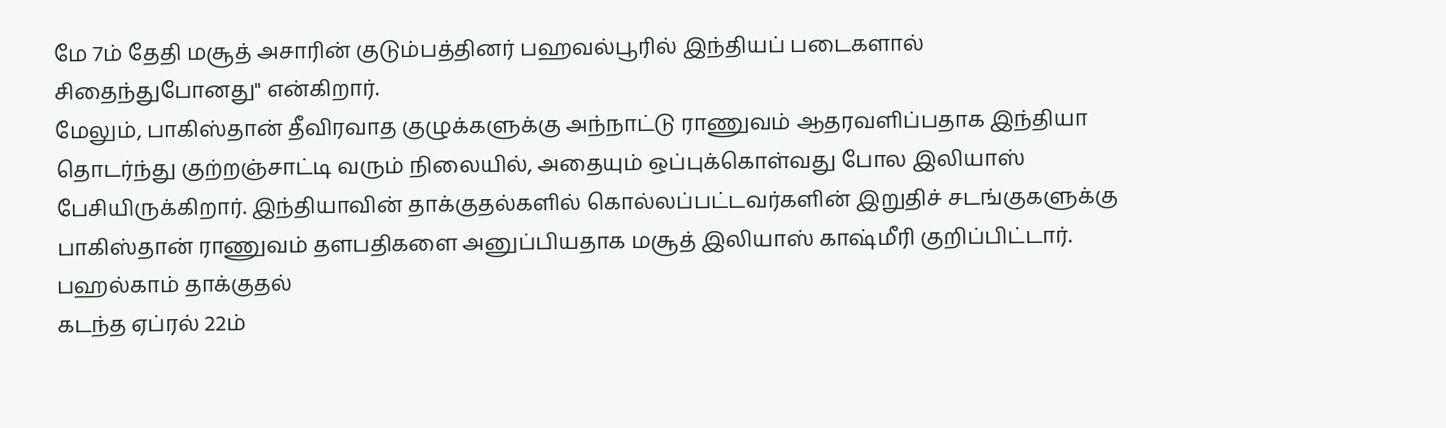மே 7ம் தேதி மசூத் அசாரின் குடும்பத்தினர் பஹவல்பூரில் இந்தியப் படைகளால் சிதைந்துபோனது" என்கிறார்.
மேலும், பாகிஸ்தான் தீவிரவாத குழுக்களுக்கு அந்நாட்டு ராணுவம் ஆதரவளிப்பதாக இந்தியா தொடர்ந்து குற்றஞ்சாட்டி வரும் நிலையில், அதையும் ஒப்புக்கொள்வது போல இலியாஸ் பேசியிருக்கிறார். இந்தியாவின் தாக்குதல்களில் கொல்லப்பட்டவர்களின் இறுதிச் சடங்குகளுக்கு பாகிஸ்தான் ராணுவம் தளபதிகளை அனுப்பியதாக மசூத் இலியாஸ் காஷ்மீரி குறிப்பிட்டார்.
பஹல்காம் தாக்குதல்
கடந்த ஏப்ரல் 22ம்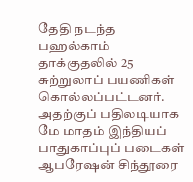தேதி நடந்த பஹல்காம் தாக்குதலில் 25 சுற்றுலாப் பயணிகள் கொல்லப்பட்டனர். அதற்குப் பதிலடியாக மே மாதம் இந்தியப் பாதுகாப்புப் படைகள் ஆபரேஷன் சிந்தூரை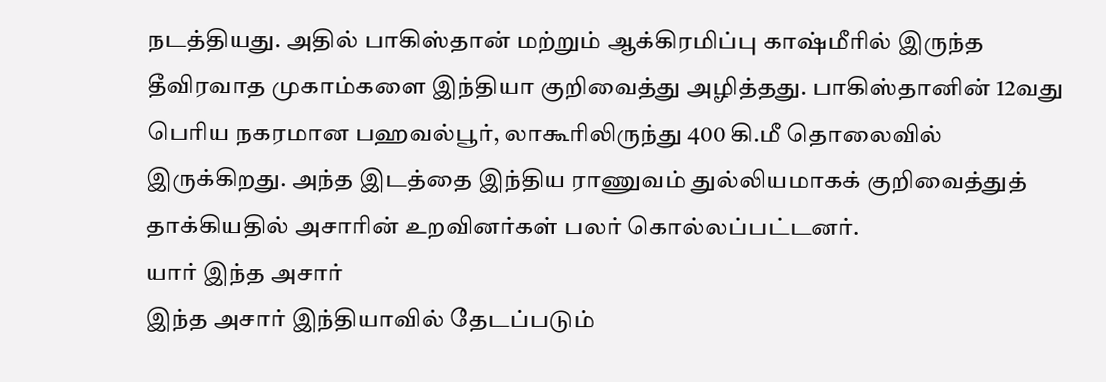நடத்தியது. அதில் பாகிஸ்தான் மற்றும் ஆக்கிரமிப்பு காஷ்மீரில் இருந்த தீவிரவாத முகாம்களை இந்தியா குறிவைத்து அழித்தது. பாகிஸ்தானின் 12வது பெரிய நகரமான பஹவல்பூர், லாகூரிலிருந்து 400 கி.மீ தொலைவில் இருக்கிறது. அந்த இடத்தை இந்திய ராணுவம் துல்லியமாகக் குறிவைத்துத் தாக்கியதில் அசாரின் உறவினர்கள் பலர் கொல்லப்பட்டனர்.
யார் இந்த அசார்
இந்த அசார் இந்தியாவில் தேடப்படும்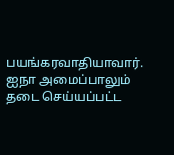பயங்கரவாதியாவார். ஐநா அமைப்பாலும் தடை செய்யப்பட்ட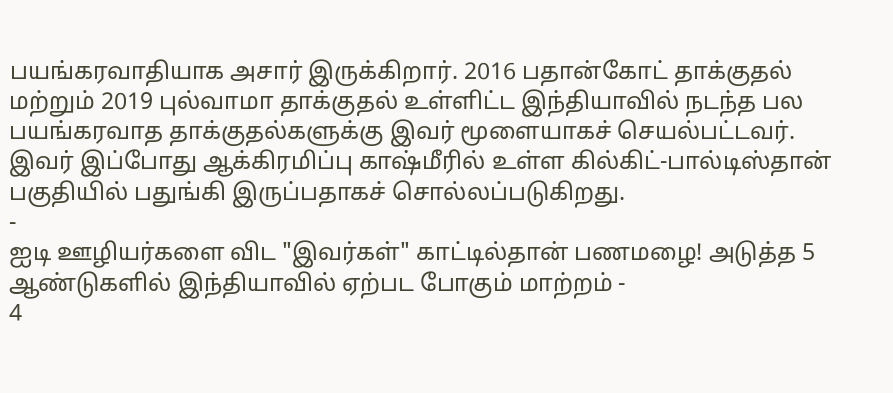பயங்கரவாதியாக அசார் இருக்கிறார். 2016 பதான்கோட் தாக்குதல் மற்றும் 2019 புல்வாமா தாக்குதல் உள்ளிட்ட இந்தியாவில் நடந்த பல பயங்கரவாத தாக்குதல்களுக்கு இவர் மூளையாகச் செயல்பட்டவர். இவர் இப்போது ஆக்கிரமிப்பு காஷ்மீரில் உள்ள கில்கிட்-பால்டிஸ்தான் பகுதியில் பதுங்கி இருப்பதாகச் சொல்லப்படுகிறது.
-
ஐடி ஊழியர்களை விட "இவர்கள்" காட்டில்தான் பணமழை! அடுத்த 5 ஆண்டுகளில் இந்தியாவில் ஏற்பட போகும் மாற்றம் -
4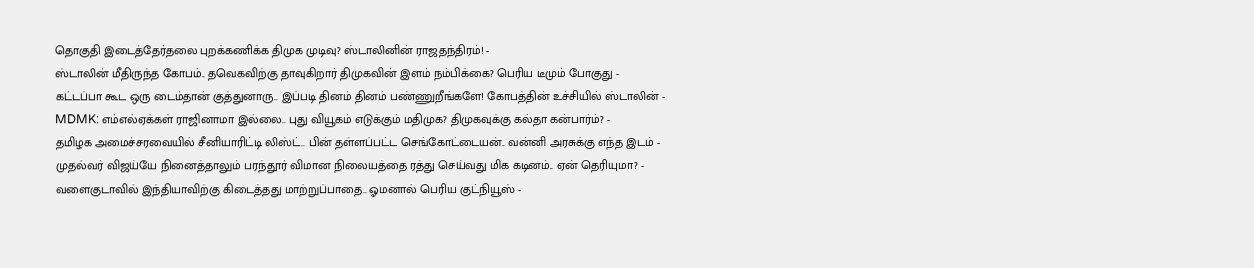தொகுதி இடைத்தேர்தலை புறக்கணிக்க திமுக முடிவு? ஸ்டாலினின் ராஜதந்திரம்! -
ஸ்டாலின் மீதிருந்த கோபம்.. தவெகவிற்கு தாவுகிறார் திமுகவின் இளம் நம்பிக்கை? பெரிய டீமும் போகுது -
கட்டப்பா கூட ஒரு டைம்தான் குத்துனாரு.. இப்படி தினம் தினம் பண்ணுறீங்களே! கோபத்தின் உச்சியில் ஸ்டாலின் -
MDMK: எம்எல்ஏக்கள் ராஜினாமா இல்லை.. புது வியூகம் எடுக்கும் மதிமுக? திமுகவுக்கு கல்தா கன்பார்ம்? -
தமிழக அமைச்சரவையில் சீனியாரிட்டி லிஸ்ட்.. பின் தள்ளப்பட்ட செங்கோட்டையன்.. வன்னி அரசுக்கு எந்த இடம் -
முதல்வர் விஜய்யே நினைத்தாலும் பரந்தூர் விமான நிலையத்தை ரத்து செய்வது மிக கடினம்.. ஏன் தெரியுமா? -
வளைகுடாவில் இந்தியாவிற்கு கிடைத்தது மாற்றுப்பாதை.. ஓமனால் பெரிய குட்நியூஸ் -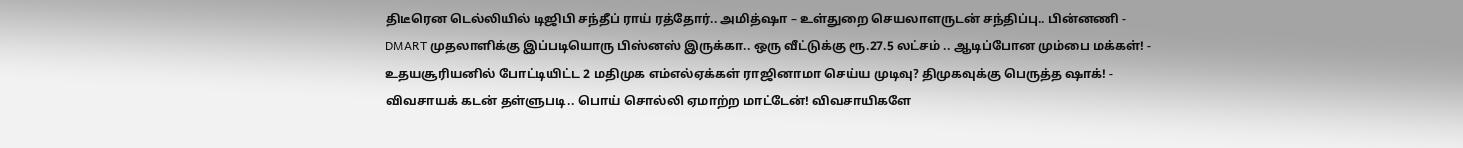திடீரென டெல்லியில் டிஜிபி சந்தீப் ராய் ரத்தோர்.. அமித்ஷா – உள்துறை செயலாளருடன் சந்திப்பு.. பின்னணி -
DMART முதலாளிக்கு இப்படியொரு பிஸ்னஸ் இருக்கா.. ஒரு வீட்டுக்கு ரூ.27.5 லட்சம் .. ஆடிப்போன மும்பை மக்கள்! -
உதயசூரியனில் போட்டியிட்ட 2 மதிமுக எம்எல்ஏக்கள் ராஜினாமா செய்ய முடிவு? திமுகவுக்கு பெருத்த ஷாக்! -
விவசாயக் கடன் தள்ளுபடி.. பொய் சொல்லி ஏமாற்ற மாட்டேன்! விவசாயிகளே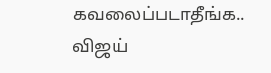கவலைப்படாதீங்க.. விஜய்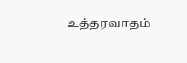உத்தரவாதம்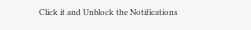Click it and Unblock the Notifications